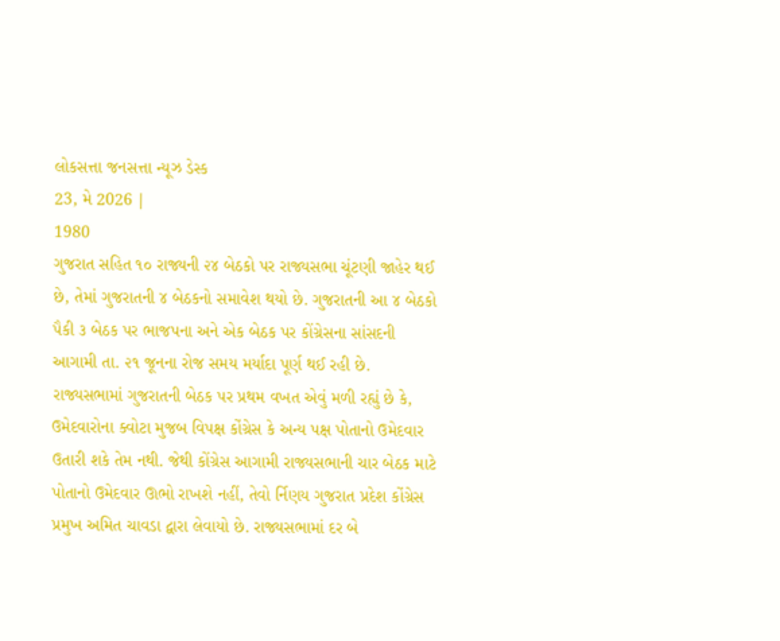લોકસત્તા જનસત્તા ન્યૂઝ ડેસ્ક
23, મે 2026 |
1980
ગુજરાત સહિત ૧૦ રાજ્યની ૨૪ બેઠકો પર રાજ્યસભા ચૂંટણી જાહેર થઈ છે, તેમાં ગુજરાતની ૪ બેઠકનો સમાવેશ થયો છે. ગુજરાતની આ ૪ બેઠકો પૈકી ૩ બેઠક પર ભાજપના અને એક બેઠક પર કોંગ્રેસના સાંસદની આગામી તા. ૨૧ જૂનના રોજ સમય મર્યાદા પૂર્ણ થઈ રહી છે. રાજ્યસભામાં ગુજરાતની બેઠક પર પ્રથમ વખત એવું મળી રહ્યું છે કે, ઉમેદવારોના ક્વોટા મુજબ વિપક્ષ કોંગ્રેસ કે અન્ય પક્ષ પોતાનો ઉમેદવાર ઉતારી શકે તેમ નથી. જેથી કોંગ્રેસ આગામી રાજ્યસભાની ચાર બેઠક માટે પોતાનો ઉમેદવાર ઊભો રાખશે નહીં, તેવો ર્નિણય ગુજરાત પ્રદેશ કોંગ્રેસ પ્રમુખ અમિત ચાવડા દ્વારા લેવાયો છે. રાજ્યસભામાં દર બે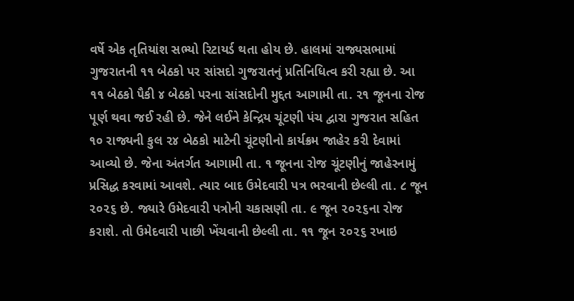વર્ષે એક તૃતિયાંશ સભ્યો રિટાયર્ડ થતા હોય છે. હાલમાં રાજ્યસભામાં ગુજરાતની ૧૧ બેઠકો પર સાંસદો ગુજરાતનું પ્રતિનિધિત્વ કરી રહ્યા છે. આ ૧૧ બેઠકો પૈકી ૪ બેઠકો પરના સાંસદોની મુદ્દત આગામી તા. ૨૧ જૂનના રોજ પૂર્ણ થવા જઈ રહી છે. જેને લઈને કેન્દ્રિય ચૂંટણી પંચ દ્વારા ગુજરાત સહિત ૧૦ રાજ્યની કુલ ૨૪ બેઠકો માટેની ચૂંટણીનો કાર્યક્રમ જાહેર કરી દેવામાં આવ્યો છે. જેના અંતર્ગત આગામી તા. ૧ જૂનના રોજ ચૂંટણીનું જાહેરનામું પ્રસિદ્ધ કરવામાં આવશે. ત્યાર બાદ ઉમેદવારી પત્ર ભરવાની છેલ્લી તા. ૮ જૂન ૨૦૨૬ છે. જ્યારે ઉમેદવારી પત્રોની ચકાસણી તા. ૯ જૂન ૨૦૨૬ના રોજ કરાશે. તો ઉમેદવારી પાછી ખેંચવાની છેલ્લી તા. ૧૧ જૂન ૨૦૨૬ રખાઇ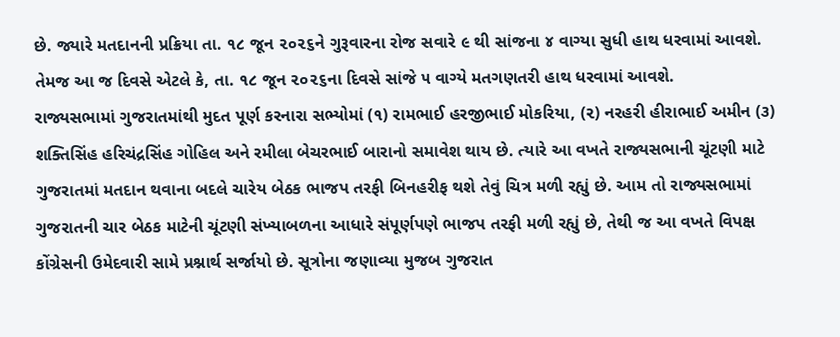છે. જ્યારે મતદાનની પ્રક્રિયા તા. ૧૮ જૂન ૨૦૨૬ને ગુરૂવારના રોજ સવારે ૯ થી સાંજના ૪ વાગ્યા સુધી હાથ ધરવામાં આવશે. તેમજ આ જ દિવસે એટલે કે, તા. ૧૮ જૂન ૨૦૨૬ના દિવસે સાંજે ૫ વાગ્યે મતગણતરી હાથ ધરવામાં આવશે.
રાજ્યસભામાં ગુજરાતમાંથી મુદત પૂર્ણ કરનારા સભ્યોમાં (૧) રામભાઈ હરજીભાઈ મોકરિયા, (૨) નરહરી હીરાભાઈ અમીન (૩) શક્તિસિંહ હરિચંદ્રસિંહ ગોહિલ અને રમીલા બેચરભાઈ બારાનો સમાવેશ થાય છે. ત્યારે આ વખતે રાજ્યસભાની ચૂંટણી માટે ગુજરાતમાં મતદાન થવાના બદલે ચારેય બેઠક ભાજપ તરફી બિનહરીફ થશે તેવું ચિત્ર મળી રહ્યું છે. આમ તો રાજ્યસભામાં ગુજરાતની ચાર બેઠક માટેની ચૂંટણી સંખ્યાબળના આધારે સંપૂર્ણપણે ભાજપ તરફી મળી રહ્યું છે, તેથી જ આ વખતે વિપક્ષ કોંગ્રેસની ઉમેદવારી સામે પ્રશ્નાર્થ સર્જાયો છે. સૂત્રોના જણાવ્યા મુજબ ગુજરાત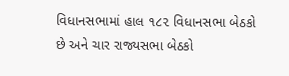વિધાનસભામાં હાલ ૧૮૨ વિધાનસભા બેઠકો છે અને ચાર રાજ્યસભા બેઠકો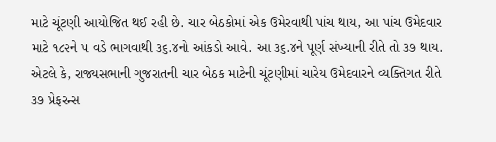માટે ચૂંટણી આયોજિત થઈ રહી છે. ચાર બેઠકોમાં એક ઉમેરવાથી પાંચ થાય, આ પાંચ ઉમેદવાર માટે ૧૮૨ને ૫ વડે ભાગવાથી ૩૬.૪નો આંકડો આવે. આ ૩૬.૪ને પૂર્ણ સંખ્યાની રીતે તો ૩૭ થાય. એટલે કે, રાજ્યસભાની ગુજરાતની ચાર બેઠક માટેની ચૂંટણીમાં ચારેય ઉમેદવારને વ્યક્તિગત રીતે ૩૭ પ્રેફરન્સ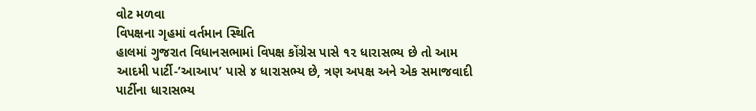વોટ મળવા
વિપક્ષના ગૃહમાં વર્તમાન સ્થિતિ
હાલમાં ગુજરાત વિધાનસભામાં વિપક્ષ કોંગ્રેસ પાસે ૧૨ ધારાસભ્ય છે તો આમ આદમી પાર્ટી-’આઆપ’ પાસે ૪ ધારાસભ્ય છે, ત્રણ અપક્ષ અને એક સમાજવાદી પાર્ટીના ધારાસભ્ય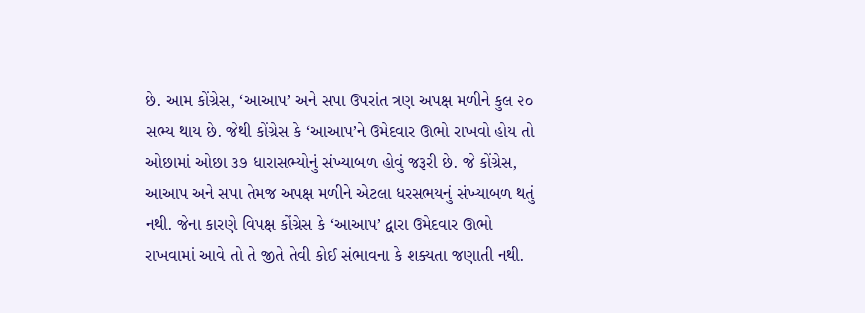છે. આમ કોંગ્રેસ, ‘આઆપ’ અને સપા ઉપરાંત ત્રણ અપક્ષ મળીને કુલ ૨૦ સભ્ય થાય છે. જેથી કોંગ્રેસ કે ‘આઆપ’ને ઉમેદવાર ઊભો રાખવો હોય તો ઓછામાં ઓછા ૩૭ ધારાસભ્યોનું સંખ્યાબળ હોવું જરૂરી છે. જે કોંગ્રેસ, આઆપ અને સપા તેમજ અપક્ષ મળીને એટલા ધરસભયનું સંખ્યાબળ થતું નથી. જેના કારણે વિપક્ષ કોંગ્રેસ કે ‘આઆપ’ દ્વારા ઉમેદવાર ઊભો રાખવામાં આવે તો તે જીતે તેવી કોઈ સંભાવના કે શક્યતા જણાતી નથી.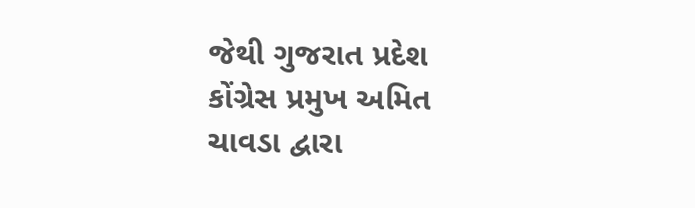જેથી ગુજરાત પ્રદેશ કોંગ્રેસ પ્રમુખ અમિત ચાવડા દ્વારા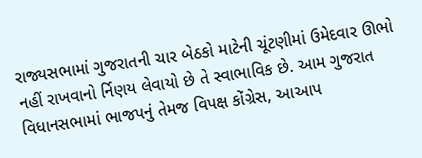રાજ્યસભામાં ગુજરાતની ચાર બેઠકો માટેની ચૂંટણીમાં ઉમેદવાર ઊભો નહીં રાખવાનો ર્નિણય લેવાયો છે તે સ્વાભાવિક છે. આમ ગુજરાત વિધાનસભામાં ભાજપનું તેમજ વિપક્ષ કોંગ્રેસ, આઆપ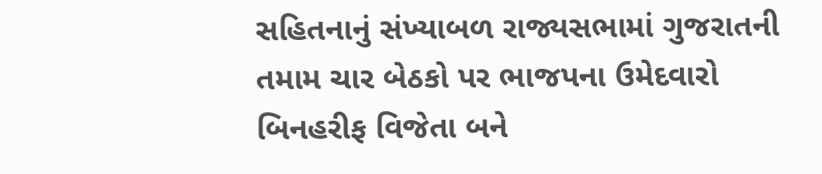સહિતનાનું સંખ્યાબળ રાજ્યસભામાં ગુજરાતની તમામ ચાર બેઠકો પર ભાજપના ઉમેદવારો બિનહરીફ વિજેતા બને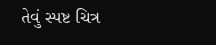તેવું સ્પષ્ટ ચિત્ર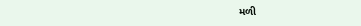મળી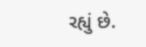રહ્યું છે.